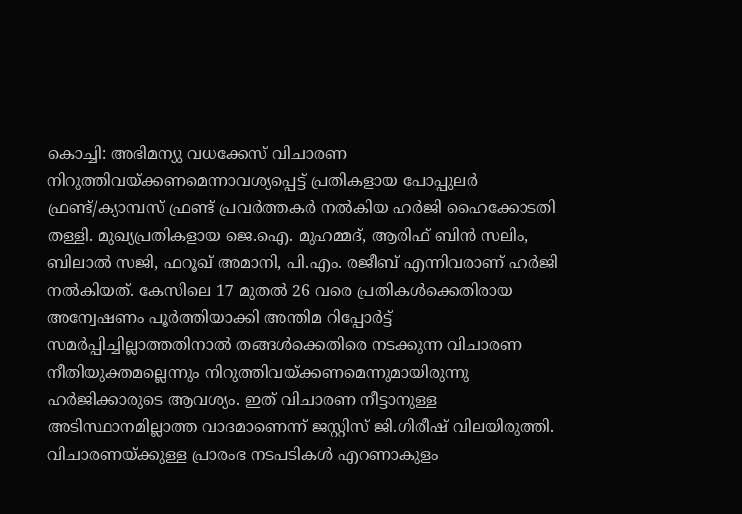കൊച്ചി: അഭിമന്യു വധക്കേസ് വിചാരണ നിറുത്തിവയ്ക്കണമെന്നാവശ്യപ്പെട്ട് പ്രതികളായ പോപ്പുലർ ഫ്രണ്ട്/ക്യാമ്പസ് ഫ്രണ്ട് പ്രവർത്തകർ നൽകിയ ഹർജി ഹൈക്കോടതി തള്ളി. മുഖ്യപ്രതികളായ ജെ.ഐ. മുഹമ്മദ്, ആരിഫ് ബിൻ സലിം, ബിലാൽ സജി, ഫറൂഖ് അമാനി, പി.എം. രജീബ് എന്നിവരാണ് ഹർജി നൽകിയത്. കേസിലെ 17 മുതൽ 26 വരെ പ്രതികൾക്കെതിരായ അന്വേഷണം പൂർത്തിയാക്കി അന്തിമ റിപ്പോർട്ട് സമർപ്പിച്ചില്ലാത്തതിനാൽ തങ്ങൾക്കെതിരെ നടക്കുന്ന വിചാരണ നീതിയുക്തമല്ലെന്നും നിറുത്തിവയ്ക്കണമെന്നുമായിരുന്നു ഹർജിക്കാരുടെ ആവശ്യം. ഇത് വിചാരണ നീട്ടാനുള്ള അടിസ്ഥാനമില്ലാത്ത വാദമാണെന്ന് ജസ്റ്റിസ് ജി.ഗിരീഷ് വിലയിരുത്തി. വിചാരണയ്ക്കുള്ള പ്രാരംഭ നടപടികൾ എറണാകുളം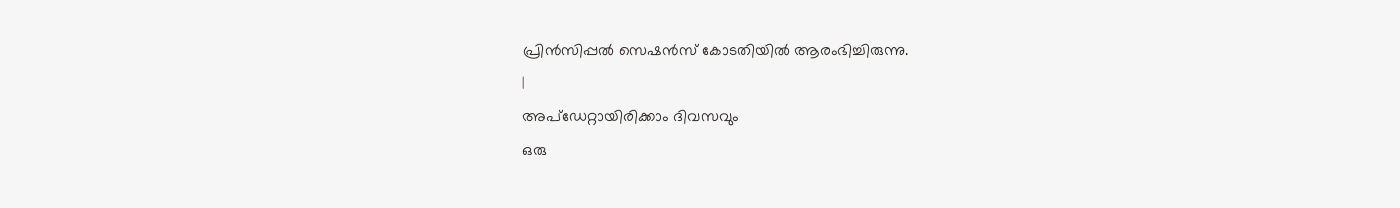പ്രിൻസിപ്പൽ സെഷൻസ് കോടതിയിൽ ആരംഭിച്ചിരുന്നു.
|
അപ്ഡേറ്റായിരിക്കാം ദിവസവും
ഒരു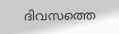ദിവസത്തെ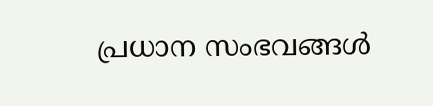പ്രധാന സംഭവങ്ങൾ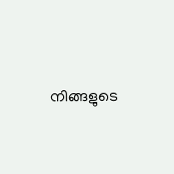നിങ്ങളുടെ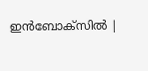ഇൻബോക്സിൽ |